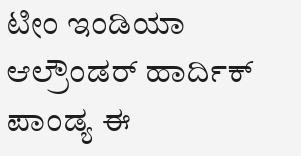ಟೀಂ ಇಂಡಿಯಾ ಆಲ್ರೌಂಡರ್ ಹಾರ್ದಿಕ್ ಪಾಂಡ್ಯ ಈ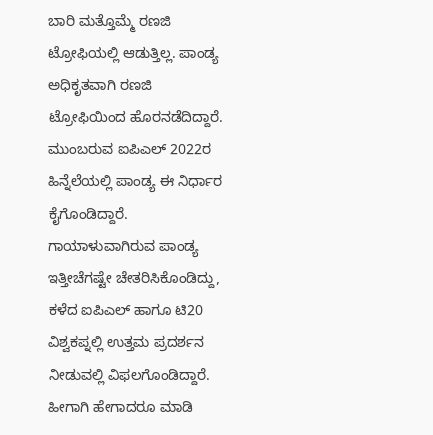ಬಾರಿ ಮತ್ತೊಮ್ಮೆ ರಣಜಿ ಟ್ರೋಫಿಯಲ್ಲಿ ಆಡುತ್ತಿಲ್ಲ. ಪಾಂಡ್ಯ ಅಧಿಕೃತವಾಗಿ ರಣಜಿ ಟ್ರೋಫಿಯಿಂದ ಹೊರನಡೆದಿದ್ದಾರೆ. ಮುಂಬರುವ ಐಪಿಎಲ್ 2022ರ ಹಿನ್ನೆಲೆಯಲ್ಲಿ ಪಾಂಡ್ಯ ಈ ನಿರ್ಧಾರ ಕೈಗೊಂಡಿದ್ದಾರೆ.
ಗಾಯಾಳುವಾಗಿರುವ ಪಾಂಡ್ಯ ಇತ್ತೀಚೆಗಷ್ಟೇ ಚೇತರಿಸಿಕೊಂಡಿದ್ದು, ಕಳೆದ ಐಪಿಎಲ್ ಹಾಗೂ ಟಿ20 ವಿಶ್ವಕಪ್ನಲ್ಲಿ ಉತ್ತಮ ಪ್ರದರ್ಶನ ನೀಡುವಲ್ಲಿ ವಿಫಲಗೊಂಡಿದ್ದಾರೆ. ಹೀಗಾಗಿ ಹೇಗಾದರೂ ಮಾಡಿ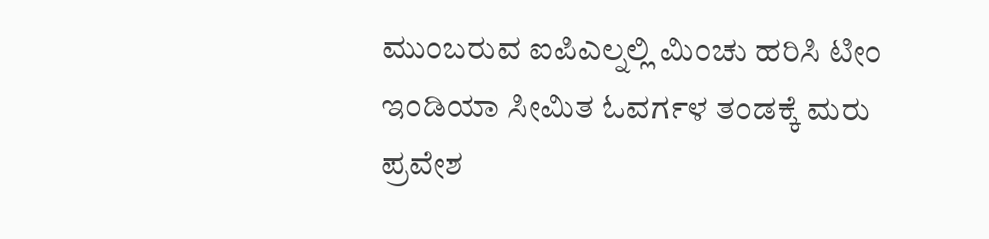ಮುಂಬರುವ ಐಪಿಎಲ್ನಲ್ಲಿ ಮಿಂಚು ಹರಿಸಿ ಟೀಂ ಇಂಡಿಯಾ ಸೀಮಿತ ಓವರ್ಗಳ ತಂಡಕ್ಕೆ ಮರು ಪ್ರವೇಶ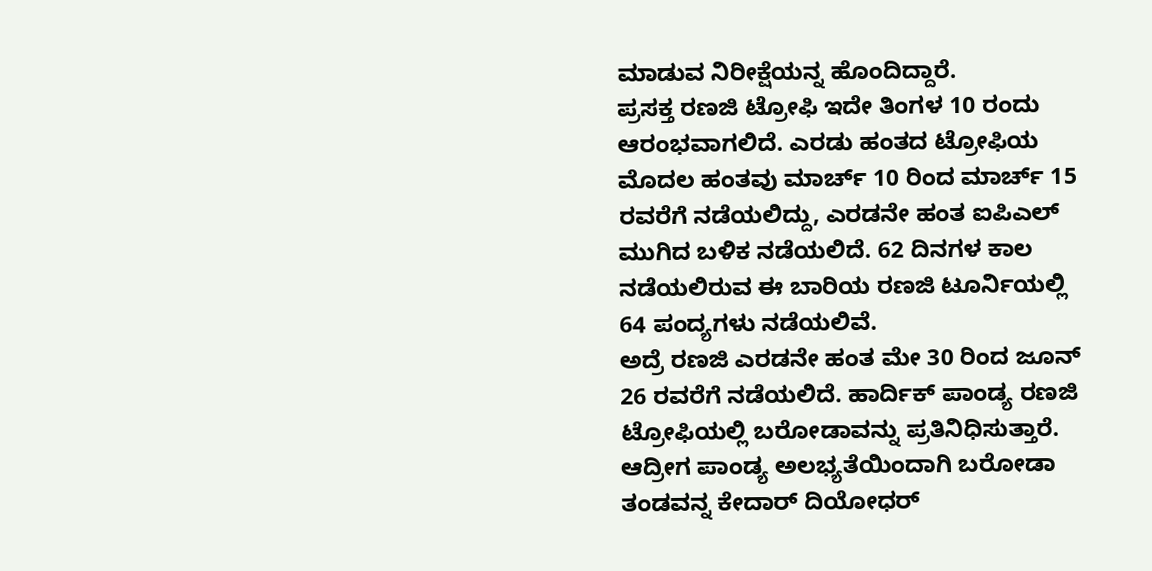ಮಾಡುವ ನಿರೀಕ್ಷೆಯನ್ನ ಹೊಂದಿದ್ದಾರೆ.
ಪ್ರಸಕ್ತ ರಣಜಿ ಟ್ರೋಫಿ ಇದೇ ತಿಂಗಳ 10 ರಂದು ಆರಂಭವಾಗಲಿದೆ. ಎರಡು ಹಂತದ ಟ್ರೋಫಿಯ ಮೊದಲ ಹಂತವು ಮಾರ್ಚ್ 10 ರಿಂದ ಮಾರ್ಚ್ 15 ರವರೆಗೆ ನಡೆಯಲಿದ್ದು, ಎರಡನೇ ಹಂತ ಐಪಿಎಲ್ ಮುಗಿದ ಬಳಿಕ ನಡೆಯಲಿದೆ. 62 ದಿನಗಳ ಕಾಲ ನಡೆಯಲಿರುವ ಈ ಬಾರಿಯ ರಣಜಿ ಟೂರ್ನಿಯಲ್ಲಿ 64 ಪಂದ್ಯಗಳು ನಡೆಯಲಿವೆ.
ಅದ್ರೆ ರಣಜಿ ಎರಡನೇ ಹಂತ ಮೇ 30 ರಿಂದ ಜೂನ್ 26 ರವರೆಗೆ ನಡೆಯಲಿದೆ. ಹಾರ್ದಿಕ್ ಪಾಂಡ್ಯ ರಣಜಿ ಟ್ರೋಫಿಯಲ್ಲಿ ಬರೋಡಾವನ್ನು ಪ್ರತಿನಿಧಿಸುತ್ತಾರೆ. ಆದ್ರೀಗ ಪಾಂಡ್ಯ ಅಲಭ್ಯತೆಯಿಂದಾಗಿ ಬರೋಡಾ ತಂಡವನ್ನ ಕೇದಾರ್ ದಿಯೋಧರ್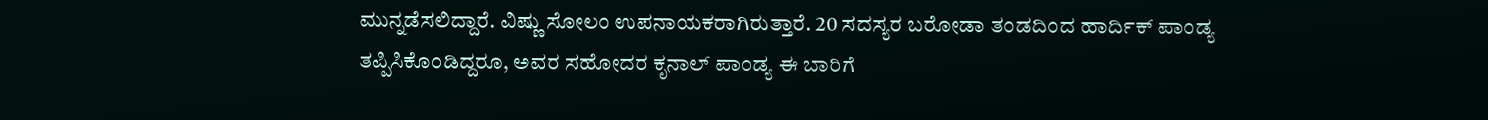ಮುನ್ನಡೆಸಲಿದ್ದಾರೆ. ವಿಷ್ಣು ಸೋಲಂ ಉಪನಾಯಕರಾಗಿರುತ್ತಾರೆ. 20 ಸದಸ್ಯರ ಬರೋಡಾ ತಂಡದಿಂದ ಹಾರ್ದಿಕ್ ಪಾಂಡ್ಯ ತಪ್ಪಿಸಿಕೊಂಡಿದ್ದರೂ, ಅವರ ಸಹೋದರ ಕೃನಾಲ್ ಪಾಂಡ್ಯ ಈ ಬಾರಿಗೆ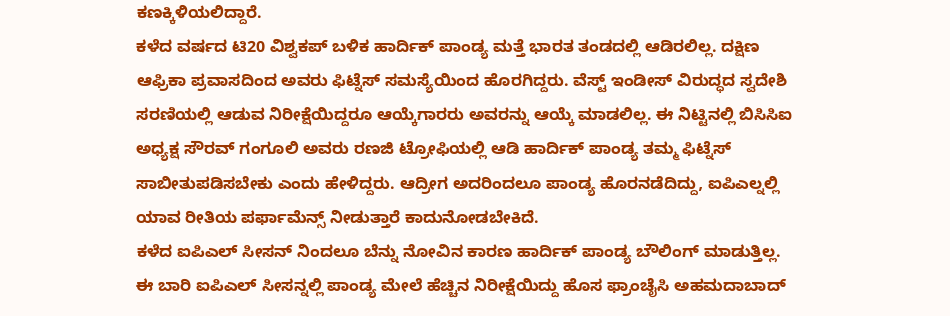ಕಣಕ್ಕಿಳಿಯಲಿದ್ದಾರೆ.
ಕಳೆದ ವರ್ಷದ ಟಿ20 ವಿಶ್ವಕಪ್ ಬಳಿಕ ಹಾರ್ದಿಕ್ ಪಾಂಡ್ಯ ಮತ್ತೆ ಭಾರತ ತಂಡದಲ್ಲಿ ಆಡಿರಲಿಲ್ಲ. ದಕ್ಷಿಣ ಆಫ್ರಿಕಾ ಪ್ರವಾಸದಿಂದ ಅವರು ಫಿಟ್ನೆಸ್ ಸಮಸ್ಯೆಯಿಂದ ಹೊರಗಿದ್ದರು. ವೆಸ್ಟ್ ಇಂಡೀಸ್ ವಿರುದ್ಧದ ಸ್ವದೇಶಿ ಸರಣಿಯಲ್ಲಿ ಆಡುವ ನಿರೀಕ್ಷೆಯಿದ್ದರೂ ಆಯ್ಕೆಗಾರರು ಅವರನ್ನು ಆಯ್ಕೆ ಮಾಡಲಿಲ್ಲ. ಈ ನಿಟ್ಟಿನಲ್ಲಿ ಬಿಸಿಸಿಐ ಅಧ್ಯಕ್ಷ ಸೌರವ್ ಗಂಗೂಲಿ ಅವರು ರಣಜಿ ಟ್ರೋಫಿಯಲ್ಲಿ ಆಡಿ ಹಾರ್ದಿಕ್ ಪಾಂಡ್ಯ ತಮ್ಮ ಫಿಟ್ನೆಸ್ ಸಾಬೀತುಪಡಿಸಬೇಕು ಎಂದು ಹೇಳಿದ್ದರು. ಆದ್ರೀಗ ಅದರಿಂದಲೂ ಪಾಂಡ್ಯ ಹೊರನಡೆದಿದ್ದು, ಐಪಿಎಲ್ನಲ್ಲಿ ಯಾವ ರೀತಿಯ ಪರ್ಫಾಮೆನ್ಸ್ ನೀಡುತ್ತಾರೆ ಕಾದುನೋಡಬೇಕಿದೆ.
ಕಳೆದ ಐಪಿಎಲ್ ಸೀಸನ್ ನಿಂದಲೂ ಬೆನ್ನು ನೋವಿನ ಕಾರಣ ಹಾರ್ದಿಕ್ ಪಾಂಡ್ಯ ಬೌಲಿಂಗ್ ಮಾಡುತ್ತಿಲ್ಲ. ಈ ಬಾರಿ ಐಪಿಎಲ್ ಸೀಸನ್ನಲ್ಲಿ ಪಾಂಡ್ಯ ಮೇಲೆ ಹೆಚ್ಚಿನ ನಿರೀಕ್ಷೆಯಿದ್ದು ಹೊಸ ಫ್ರಾಂಚೈಸಿ ಅಹಮದಾಬಾದ್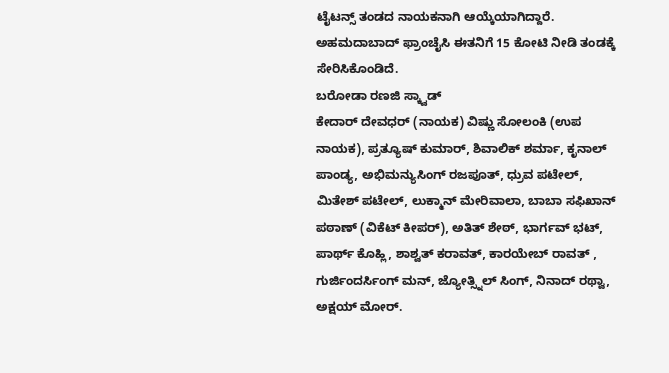ಟೈಟನ್ಸ್ ತಂಡದ ನಾಯಕನಾಗಿ ಆಯ್ಕೆಯಾಗಿದ್ದಾರೆ. ಅಹಮದಾಬಾದ್ ಫ್ರಾಂಚೈಸಿ ಈತನಿಗೆ 15 ಕೋಟಿ ನೀಡಿ ತಂಡಕ್ಕೆ ಸೇರಿಸಿಕೊಂಡಿದೆ.
ಬರೋಡಾ ರಣಜಿ ಸ್ಕ್ವಾಡ್
ಕೇದಾರ್ ದೇವಧರ್ (ನಾಯಕ) ವಿಷ್ಣು ಸೋಲಂಕಿ (ಉಪ ನಾಯಕ), ಪ್ರತ್ಯೂಷ್ ಕುಮಾರ್, ಶಿವಾಲಿಕ್ ಶರ್ಮಾ, ಕೃನಾಲ್ ಪಾಂಡ್ಯ, ಅಭಿಮನ್ಯುಸಿಂಗ್ ರಜಪೂತ್, ಧ್ರುವ ಪಟೇಲ್, ಮಿತೇಶ್ ಪಟೇಲ್, ಲುಕ್ಮಾನ್ ಮೇರಿವಾಲಾ, ಬಾಬಾ ಸಫಿಖಾನ್ ಪಠಾಣ್ (ವಿಕೆಟ್ ಕೀಪರ್), ಅತಿತ್ ಶೇಠ್, ಭಾರ್ಗವ್ ಭಟ್, ಪಾರ್ಥ್ ಕೊಹ್ಲಿ, ಶಾಶ್ವತ್ ಕರಾವತ್, ಕಾರಯೇಬ್ ರಾವತ್ , ಗುರ್ಜಿಂದರ್ಸಿಂಗ್ ಮನ್, ಜ್ಯೋತ್ಸ್ನಿಲ್ ಸಿಂಗ್, ನಿನಾದ್ ರಥ್ವಾ, ಅಕ್ಷಯ್ ಮೋರ್.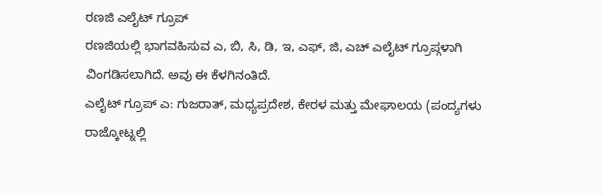ರಣಜಿ ಎಲೈಟ್ ಗ್ರೂಪ್
ರಣಜಿಯಲ್ಲಿ ಭಾಗವಹಿಸುವ ಎ, ಬಿ, ಸಿ, ಡಿ, ಇ, ಎಫ್, ಜಿ, ಎಚ್ ಎಲೈಟ್ ಗ್ರೂಪ್ಗಳಾಗಿ ವಿಂಗಡಿಸಲಾಗಿದೆ. ಅವು ಈ ಕೆಳಗಿನಂತಿದೆ.
ಎಲೈಟ್ ಗ್ರೂಪ್ ಎ: ಗುಜರಾತ್, ಮಧ್ಯಪ್ರದೇಶ, ಕೇರಳ ಮತ್ತು ಮೇಘಾಲಯ (ಪಂದ್ಯಗಳು ರಾಜ್ಕೋಟ್ನಲ್ಲಿ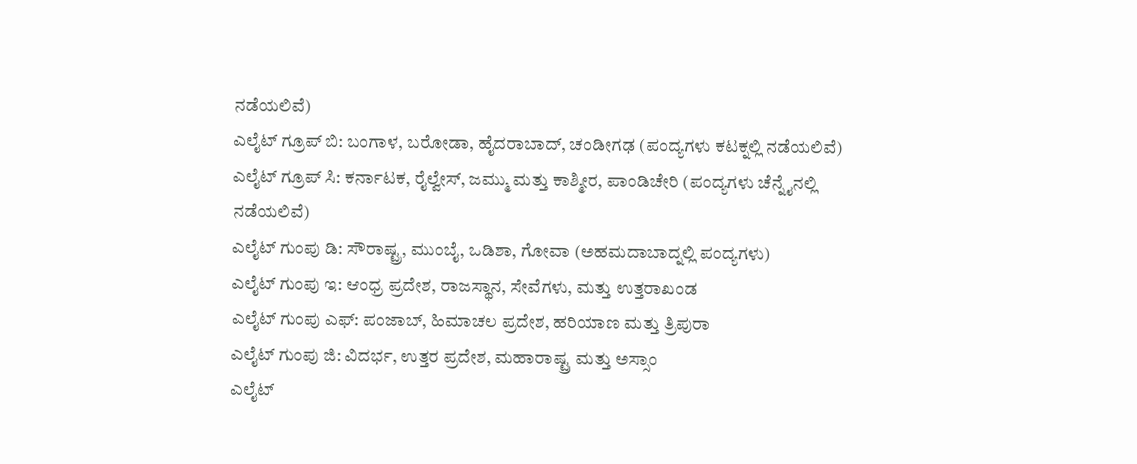ನಡೆಯಲಿವೆ)
ಎಲೈಟ್ ಗ್ರೂಪ್ ಬಿ: ಬಂಗಾಳ, ಬರೋಡಾ, ಹೈದರಾಬಾದ್, ಚಂಡೀಗಢ (ಪಂದ್ಯಗಳು ಕಟಕ್ನಲ್ಲಿ ನಡೆಯಲಿವೆ)
ಎಲೈಟ್ ಗ್ರೂಪ್ ಸಿ: ಕರ್ನಾಟಕ, ರೈಲ್ವೇಸ್, ಜಮ್ಮು ಮತ್ತು ಕಾಶ್ಮೀರ, ಪಾಂಡಿಚೇರಿ (ಪಂದ್ಯಗಳು ಚೆನ್ನೈನಲ್ಲಿ ನಡೆಯಲಿವೆ)
ಎಲೈಟ್ ಗುಂಪು ಡಿ: ಸೌರಾಷ್ಟ್ರ, ಮುಂಬೈ, ಒಡಿಶಾ, ಗೋವಾ (ಅಹಮದಾಬಾದ್ನಲ್ಲಿ ಪಂದ್ಯಗಳು)
ಎಲೈಟ್ ಗುಂಪು ಇ: ಆಂಧ್ರ ಪ್ರದೇಶ, ರಾಜಸ್ಥಾನ, ಸೇವೆಗಳು, ಮತ್ತು ಉತ್ತರಾಖಂಡ
ಎಲೈಟ್ ಗುಂಪು ಎಫ್: ಪಂಜಾಬ್, ಹಿಮಾಚಲ ಪ್ರದೇಶ, ಹರಿಯಾಣ ಮತ್ತು ತ್ರಿಪುರಾ
ಎಲೈಟ್ ಗುಂಪು ಜಿ: ವಿದರ್ಭ, ಉತ್ತರ ಪ್ರದೇಶ, ಮಹಾರಾಷ್ಟ್ರ ಮತ್ತು ಅಸ್ಸಾಂ
ಎಲೈಟ್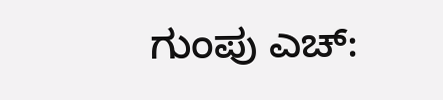ಗುಂಪು ಎಚ್: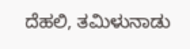ದೆಹಲಿ, ತಮಿಳುನಾಡು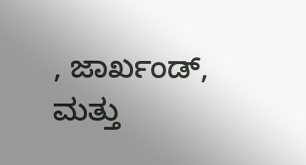, ಜಾರ್ಖಂಡ್, ಮತ್ತು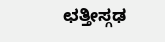ಛತ್ತೀಸ್ಗಢ